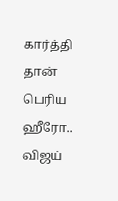கார்த்தி தான் பெரிய ஹீரோ.. விஜய்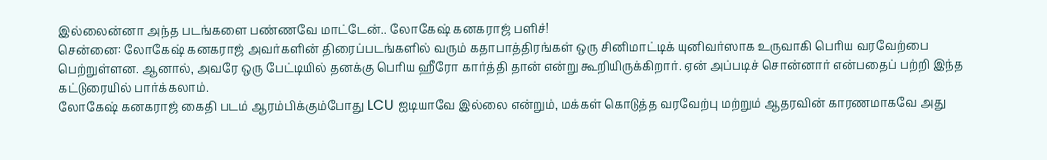இல்லைன்னா அந்த படங்களை பண்ணவே மாட்டேன்.. லோகேஷ் கனகராஜ் பளிச்!
சென்னை: லோகேஷ் கனகராஜ் அவர்களின் திரைப்படங்களில் வரும் கதாபாத்திரங்கள் ஒரு சினிமாட்டிக் யுனிவர்ஸாக உருவாகி பெரிய வரவேற்பை பெற்றுள்ளன. ஆனால், அவரே ஒரு பேட்டியில் தனக்கு பெரிய ஹீரோ கார்த்தி தான் என்று கூறியிருக்கிறார். ஏன் அப்படிச் சொன்னார் என்பதைப் பற்றி இந்த கட்டுரையில் பார்க்கலாம்.
லோகேஷ் கனகராஜ் கைதி படம் ஆரம்பிக்கும்போது LCU ஐடியாவே இல்லை என்றும், மக்கள் கொடுத்த வரவேற்பு மற்றும் ஆதரவின் காரணமாகவே அது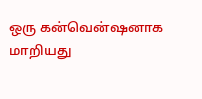ஒரு கன்வென்ஷனாக மாறியது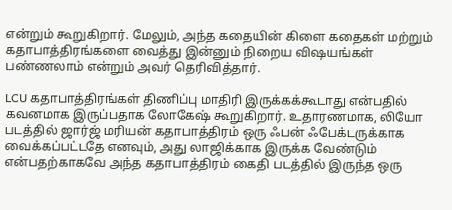என்றும் கூறுகிறார். மேலும், அந்த கதையின் கிளை கதைகள் மற்றும் கதாபாத்திரங்களை வைத்து இன்னும் நிறைய விஷயங்கள் பண்ணலாம் என்றும் அவர் தெரிவித்தார்.

LCU கதாபாத்திரங்கள் திணிப்பு மாதிரி இருக்கக்கூடாது என்பதில் கவனமாக இருப்பதாக லோகேஷ் கூறுகிறார். உதாரணமாக, லியோ படத்தில் ஜார்ஜ் மரியன் கதாபாத்திரம் ஒரு ஃபன் ஃபேக்டருக்காக வைக்கப்பட்டதே எனவும், அது லாஜிக்காக இருக்க வேண்டும் என்பதற்காகவே அந்த கதாபாத்திரம் கைதி படத்தில் இருந்த ஒரு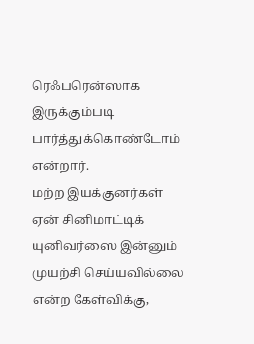ரெஃபரென்ஸாக இருக்கும்படி பார்த்துக்கொண்டோம் என்றார்.
மற்ற இயக்குனர்கள் ஏன் சினிமாட்டிக் யுனிவர்ஸை இன்னும் முயற்சி செய்யவில்லை என்ற கேள்விக்கு,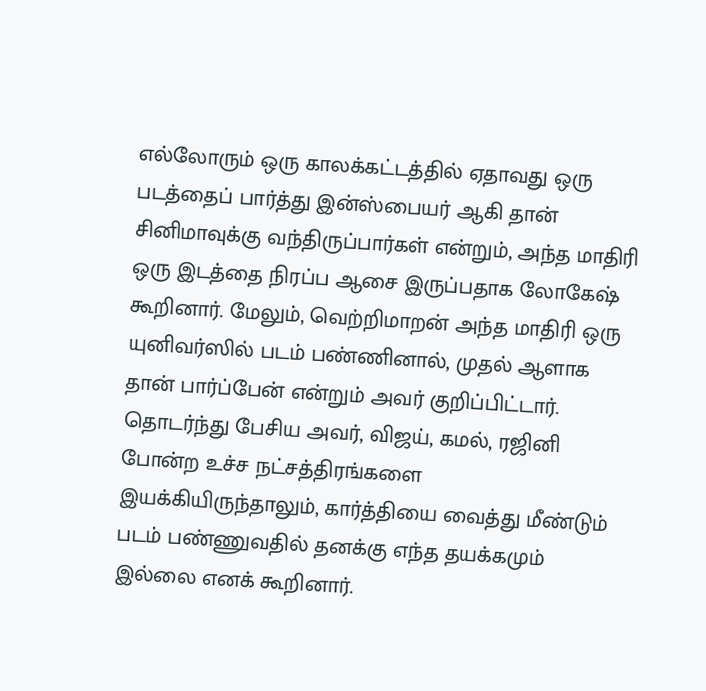எல்லோரும் ஒரு காலக்கட்டத்தில் ஏதாவது ஒரு படத்தைப் பார்த்து இன்ஸ்பையர் ஆகி தான் சினிமாவுக்கு வந்திருப்பார்கள் என்றும், அந்த மாதிரி ஒரு இடத்தை நிரப்ப ஆசை இருப்பதாக லோகேஷ் கூறினார். மேலும், வெற்றிமாறன் அந்த மாதிரி ஒரு யுனிவர்ஸில் படம் பண்ணினால், முதல் ஆளாக தான் பார்ப்பேன் என்றும் அவர் குறிப்பிட்டார். தொடர்ந்து பேசிய அவர், விஜய், கமல், ரஜினி போன்ற உச்ச நட்சத்திரங்களை இயக்கியிருந்தாலும், கார்த்தியை வைத்து மீண்டும் படம் பண்ணுவதில் தனக்கு எந்த தயக்கமும் இல்லை எனக் கூறினார்.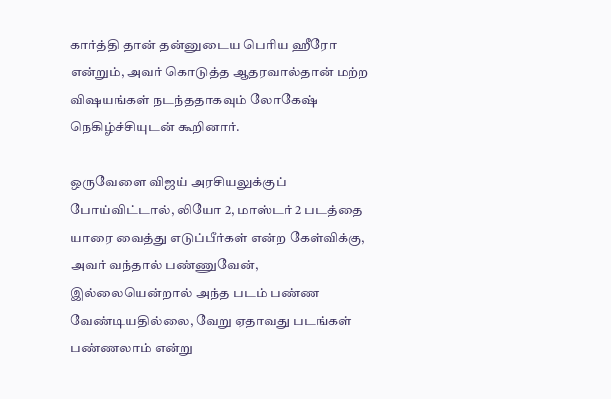கார்த்தி தான் தன்னுடைய பெரிய ஹீரோ என்றும், அவர் கொடுத்த ஆதரவால்தான் மற்ற விஷயங்கள் நடந்ததாகவும் லோகேஷ் நெகிழ்ச்சியுடன் கூறினார்.

ஒருவேளை விஜய் அரசியலுக்குப் போய்விட்டால், லியோ 2, மாஸ்டர் 2 படத்தை யாரை வைத்து எடுப்பீர்கள் என்ற கேள்விக்கு, அவர் வந்தால் பண்ணுவேன், இல்லையென்றால் அந்த படம் பண்ண வேண்டியதில்லை, வேறு ஏதாவது படங்கள் பண்ணலாம் என்று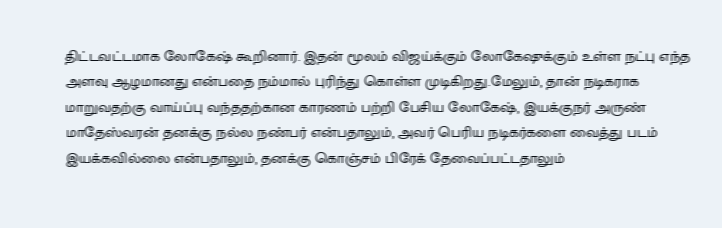திட்டவட்டமாக லோகேஷ் கூறினார். இதன் மூலம் விஜய்க்கும் லோகேஷுக்கும் உள்ள நட்பு எந்த அளவு ஆழமானது என்பதை நம்மால் புரிந்து கொள்ள முடிகிறது.மேலும், தான் நடிகராக மாறுவதற்கு வாய்ப்பு வந்ததற்கான காரணம் பற்றி பேசிய லோகேஷ், இயக்குநர் அருண் மாதேஸ்வரன் தனக்கு நல்ல நண்பர் என்பதாலும், அவர் பெரிய நடிகர்களை வைத்து படம் இயக்கவில்லை என்பதாலும், தனக்கு கொஞ்சம் பிரேக் தேவைப்பட்டதாலும்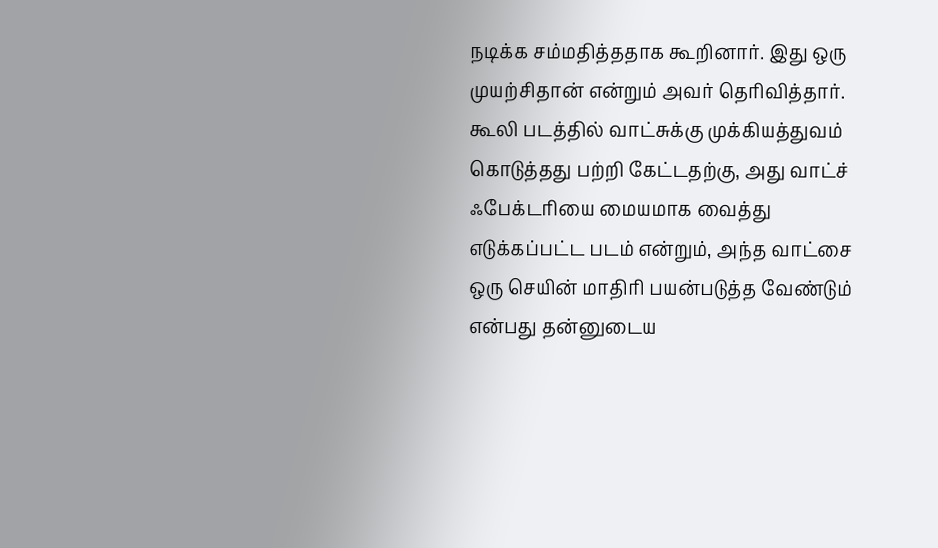நடிக்க சம்மதித்ததாக கூறினார். இது ஒரு முயற்சிதான் என்றும் அவர் தெரிவித்தார்.
கூலி படத்தில் வாட்சுக்கு முக்கியத்துவம் கொடுத்தது பற்றி கேட்டதற்கு, அது வாட்ச் ஃபேக்டரியை மையமாக வைத்து எடுக்கப்பட்ட படம் என்றும், அந்த வாட்சை ஒரு செயின் மாதிரி பயன்படுத்த வேண்டும் என்பது தன்னுடைய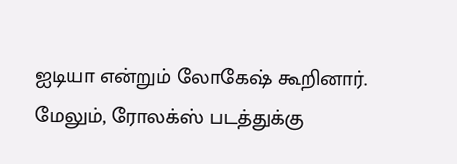ஐடியா என்றும் லோகேஷ் கூறினார். மேலும், ரோலக்ஸ் படத்துக்கு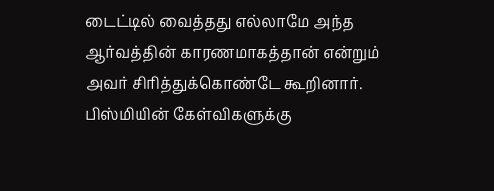டைட்டில் வைத்தது எல்லாமே அந்த ஆர்வத்தின் காரணமாகத்தான் என்றும் அவர் சிரித்துக்கொண்டே கூறினார். பிஸ்மியின் கேள்விகளுக்கு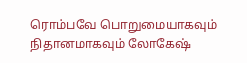ரொம்பவே பொறுமையாகவும் நிதானமாகவும் லோகேஷ்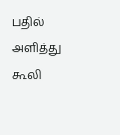பதில் அளித்து கூலி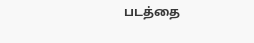படத்தை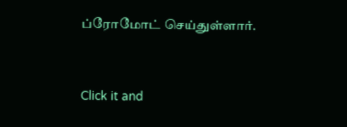ப்ரோமோட் செய்துள்ளார்.


Click it and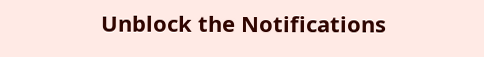Unblock the Notifications